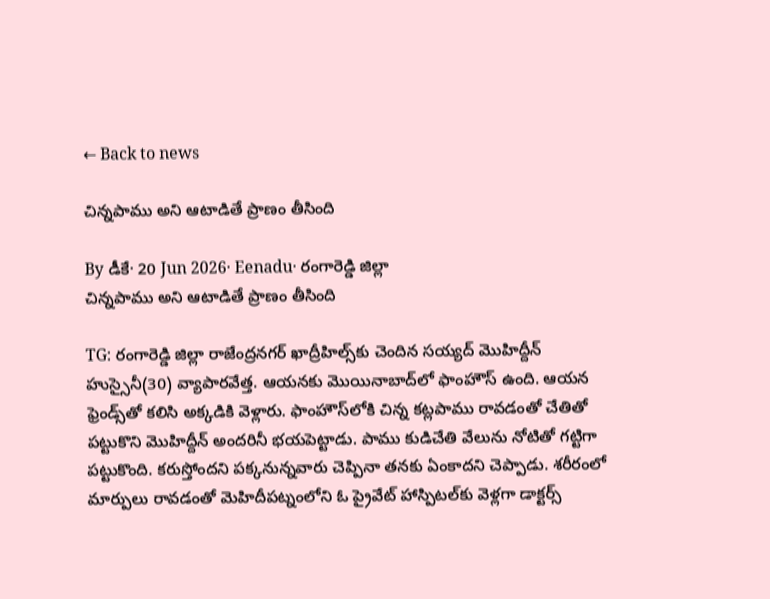← Back to news

చిన్నపాము అని ఆటాడితే ప్రాణం తీసింది

By డీకే· 20 Jun 2026· Eenadu· రంగారెడ్డి జిల్లా
చిన్నపాము అని ఆటాడితే ప్రాణం తీసింది

TG: రంగారెడ్డి జిల్లా రాజేంద్రనగర్ ఖాద్రీహిల్స్‌కు చెందిన సయ్యద్ మొహిద్దీన్ హుస్సైనీ(30) వ్యాపారవేత్త. ఆయనకు మొయినాబాద్‌లో ఫాంహౌస్ ఉంది. ఆయన ఫ్రెండ్స్‌తో కలిసి అక్కడికి వెళ్లారు. ఫాంహౌస్‌లోకి చిన్న కట్లపాము రావడంతో చేతితో పట్టుకొని మొహిద్దీన్ అందరినీ భయపెట్టాడు. పాము కుడిచేతి వేలును నోటితో గట్టిగా పట్టుకొంది. కరుస్తోందని పక్కనున్నవారు చెప్పినా తనకు ఏంకాదని చెప్పాడు. శరీరంలో మార్పులు రావడంతో మెహిదీపట్నంలోని ఓ ప్రైవేట్ హాస్పిటల్‌కు వెళ్లగా డాక్టర్స్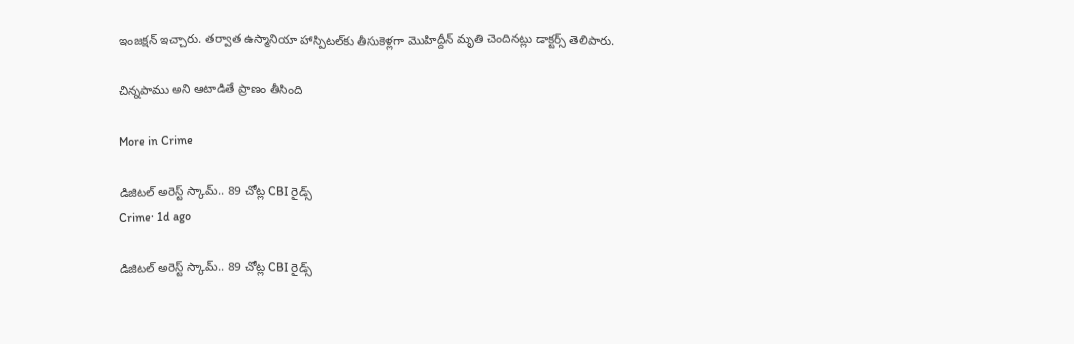ఇంజక్షన్ ఇచ్చారు. తర్వాత ఉస్మానియా హాస్పిటల్‌కు తీసుకెళ్లగా మొహిద్దీన్ మృతి చెందినట్లు డాక్టర్స్ తెలిపారు.

చిన్నపాము అని ఆటాడితే ప్రాణం తీసింది

More in Crime

డిజిటల్ అరెస్ట్ స్కామ్.. 89 చోట్ల CBI రైడ్స్
Crime· 1d ago

డిజిటల్ అరెస్ట్ స్కామ్.. 89 చోట్ల CBI రైడ్స్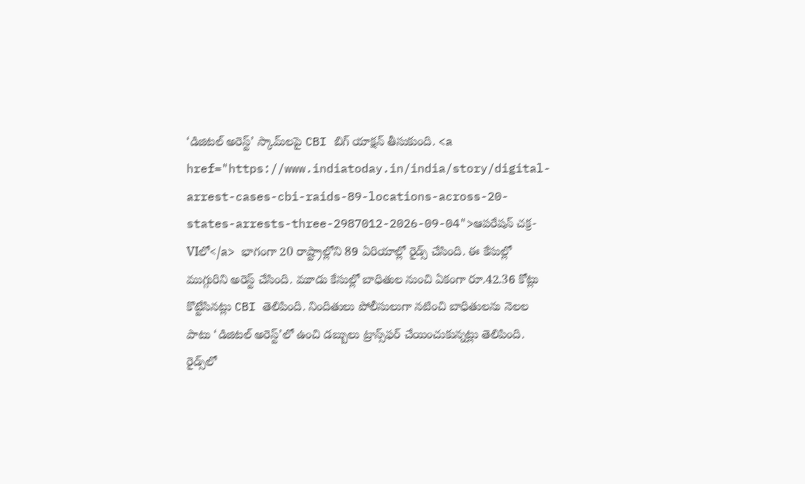‘డిజిటల్ అరెస్ట్’ స్కామ్‌లపై CBI బిగ్ యాక్షన్ తీసుకుంది. <a href="https://www.indiatoday.in/india/story/digital-arrest-cases-cbi-raids-89-locations-across-20-states-arrests-three-2987012-2026-09-04">ఆపరేషన్ చక్ర-VIలో</a> భాగంగా 20 రాష్ట్రాల్లోని 89 ఏరియాల్లో రైడ్స్ చేసింది. ఈ కేసుల్లో ముగ్గురిని అరెస్ట్ చేసింది. మూడు కేసుల్లో బాధితుల నుంచి ఏకంగా రూ.42.36 కోట్లు కొట్టేసినట్లు CBI తెలిపింది. నిందితులు పోలీసులుగా నటించి బాధితులను నెలల పాటు ‘డిజిటల్ అరెస్ట్’లో ఉంచి డబ్బులు ట్రాన్స్‌ఫర్ చేయించుకున్నట్లు తెలిపింది. రైడ్స్‌లో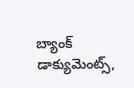బ్యాంక్ డాక్యుమెంట్స్,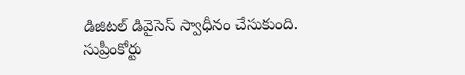డిజిటల్ డివైసెస్ స్వాధీనం చేసుకుంది. సుప్రీంకోర్టు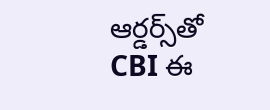ఆర్డర్స్‌తో CBI ఈ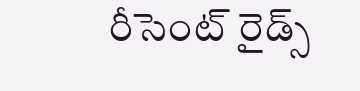రీసెంట్ రైడ్స్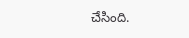చేసింది.